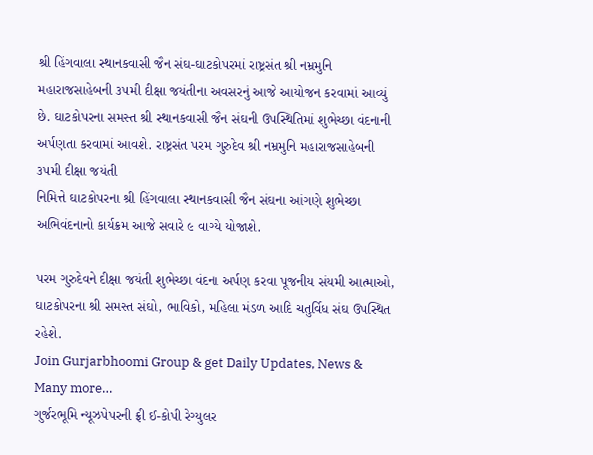શ્રી હિંગવાલા સ્થાનકવાસી જૈન સંઘ-ઘાટકોપરમાં રાષ્ટ્રસંત શ્રી નમ્રમુનિ મહારાજસાહેબની ૩૫મી દીક્ષા જયંતીના અવસરનું આજે આયોજન કરવામાં આવ્યું છે. ઘાટકોપરના સમસ્ત શ્રી સ્થાનકવાસી જૈન સંઘની ઉપસ્થિતિમાં શુભેચ્છા વંદનાની અર્પણતા કરવામાં આવશે. રાષ્ટ્રસંત પરમ ગુરુદેવ શ્રી નમ્રમુનિ મહારાજસાહેબની ૩૫મી દીક્ષા જયંતી
નિમિત્તે ઘાટકોપરના શ્રી હિંગવાલા સ્થાનકવાસી જૈન સંઘના આંગણે શુભેચ્છા અભિવંદનાનો કાર્યક્રમ આજે સવારે ૯ વાગ્યે યોજાશે.

પરમ ગુરુદેવને દીક્ષા જયંતી શુભેચ્છા વંદના અર્પણ કરવા પૂજનીય સંયમી આત્માઓ, ઘાટકોપરના શ્રી સમસ્ત સંઘો, ભાવિકો, મહિલા મંડળ આદિ ચતુર્વિધ સંઘ ઉપસ્થિત રહેશે.
Join Gurjarbhoomi Group & get Daily Updates, News & Many more…
ગુર્જરભૂમિ ન્યૂઝપેપરની ફ્રી ઈ-કોપી રેગ્યુલર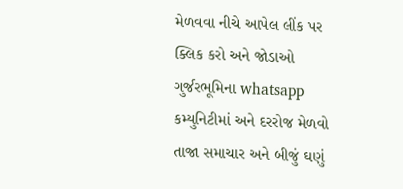મેળવવા નીચે આપેલ લીંક પર ક્લિક કરો અને જોડાઓ ગુર્જરભૂમિના whatsapp કમ્યુનિટીમાં અને દરરોજ મેળવો તાજા સમાચાર અને બીજું ઘણું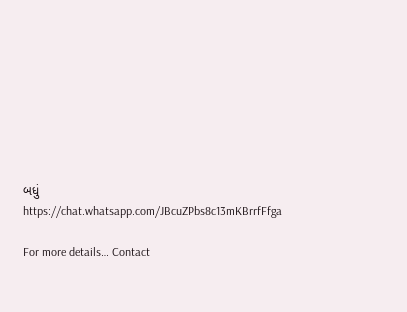બધું https://chat.whatsapp.com/JBcuZPbs8c13mKBrrfFfga

For more details… Contact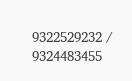9322529232 / 9324483455